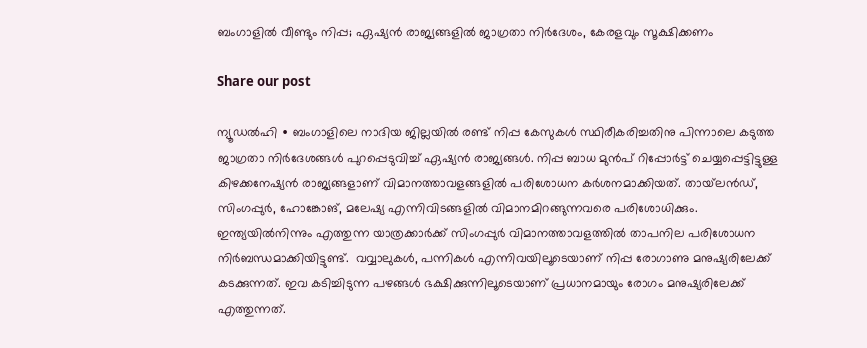ബംഗാളിൽ വീണ്ടും നിപ്പ; ഏഷ്യൻ രാജ്യങ്ങളിൽ ജാഗ്രതാ നിർദേശം, കേരളവും സൂക്ഷിക്കണം

Share our post

ന്യൂഡൽഹി ∙ ബംഗാളിലെ നാദിയ ജില്ലയിൽ രണ്ട് നിപ്പ കേസുകൾ സ്ഥിരീകരിച്ചതിനു പിന്നാലെ കടുത്ത ജാഗ്രതാ നിർദേശങ്ങൾ പുറപ്പെടുവിച്ച് ഏഷ്യൻ രാജ്യങ്ങൾ. നിപ്പ ബാധ മുൻപ് റിപ്പോർട്ട് ചെയ്യപ്പെട്ടിട്ടുള്ള കിഴക്കനേഷ്യൻ രാജ്യങ്ങളാണ് വിമാനത്താവളങ്ങളിൽ പരിശോധന കർശനമാക്കിയത്. തായ്‌ലൻഡ്, സിംഗപ്പുർ, ഹോങ്കോങ്, മലേഷ്യ എന്നിവിടങ്ങളിൽ വിമാനമിറങ്ങുന്നവരെ പരിശോധിക്കും. ഇന്ത്യയിൽനിന്നും എത്തുന്ന യാത്രക്കാർക്ക് സിംഗപ്പുർ വിമാനത്താവളത്തിൽ താപനില പരിശോധന നിർബന്ധമാക്കിയിട്ടുണ്ട്.  വവ്വാലുകള്‍, പന്നികൾ എന്നിവയിലൂടെയാണ് നിപ്പ രോഗാണു മനുഷ്യരിലേക്ക് കടക്കുന്നത്. ഇവ കടിച്ചിടുന്ന പഴങ്ങൾ ഭക്ഷിക്കുന്നിലൂടെയാണ് പ്രധാനമായും രോഗം മനുഷ്യരിലേക്ക് എത്തുന്നത്.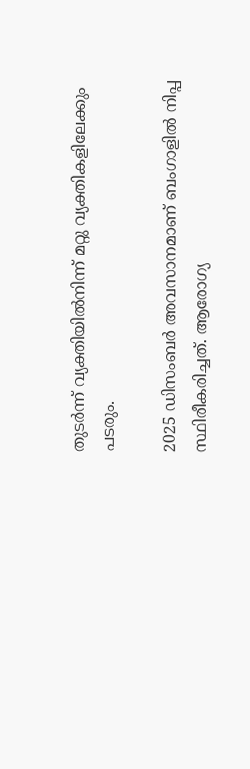തുടർന്ന് വ്യക്തിയിൽനിന്ന് മറ്റു വ്യക്തികളിലേക്കും പടരും.

2025 ഡിസംബർ അവസാനമാണ് ബംഗാളിൽ നിപ്പ സ്ഥിരീകരിച്ചത്. ആരോഗ്യ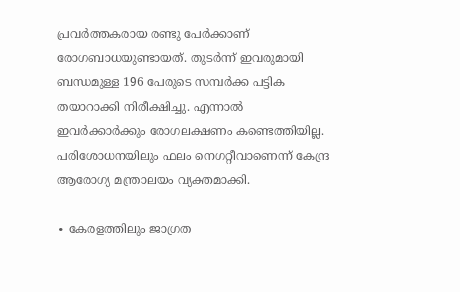പ്രവർത്തകരായ രണ്ടു പേർക്കാണ് രോഗബാധയുണ്ടായത്. തുടർന്ന് ഇവരുമായി ബന്ധമുള്ള 196 പേരുടെ സമ്പർക്ക പട്ടിക തയാറാക്കി നിരീക്ഷിച്ചു. എന്നാൽ ഇവർക്കാർക്കും രോഗലക്ഷണം കണ്ടെത്തിയില്ല. പരിശോധനയിലും ഫലം നെഗറ്റീവാണെന്ന് കേന്ദ്ര ആരോഗ്യ മന്ത്രാലയം വ്യക്തമാക്കി.

∙ കേരളത്തിലും ജാഗ്രത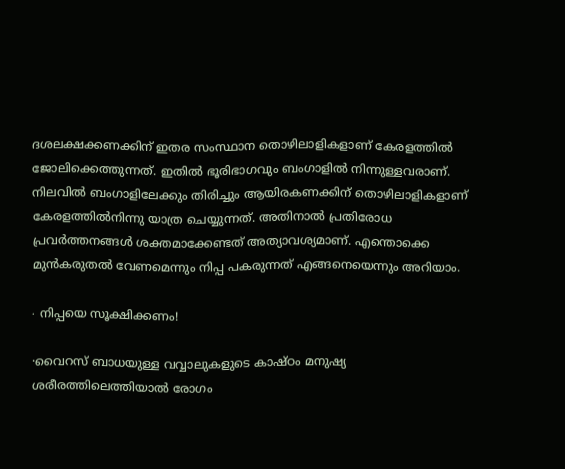ദശലക്ഷക്കണക്കിന് ഇതര സംസ്ഥാന തൊഴിലാളികളാണ് കേരളത്തിൽ ജോലിക്കെത്തുന്നത്. ഇതിൽ ഭൂരിഭാഗവും ബംഗാളിൽ നിന്നുള്ളവരാണ്. നിലവിൽ ബംഗാളിലേക്കും തിരിച്ചും ആയിരകണക്കിന് തൊഴിലാളികളാണ് കേരളത്തിൽനിന്നു യാത്ര ചെയ്യുന്നത്. അതിനാൽ പ്രതിരോധ പ്രവർത്തനങ്ങൾ ശക്തമാക്കേണ്ടത് അത്യാവശ്യമാണ്. എന്തൊക്കെ മുൻകരുതൽ വേണമെന്നും നിപ്പ പകരുന്നത് എങ്ങനെയെന്നും അറിയാം.

∙ നിപ്പയെ സൂക്ഷിക്കണം!

·വൈറസ് ബാധയുള്ള വവ്വാലുകളുടെ കാഷ്ഠം മനുഷ്യ ശരീരത്തിലെത്തിയാൽ രോഗം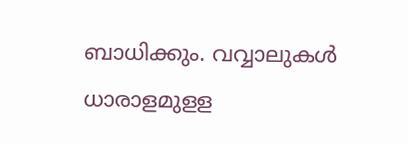ബാധിക്കും. വവ്വാലുകൾ ധാരാളമുളള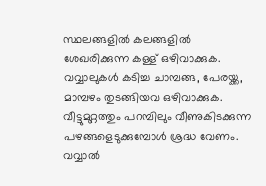സ്ഥലങ്ങളിൽ കലങ്ങളിൽ ശേഖരിക്കുന്ന കള്ള് ഒഴിവാക്കുക. വവ്വാലുകൾ കടിച്ച ചാമ്പങ്ങ, പേരയ്ക്ക, മാമ്പഴം തുടങ്ങിയവ ഒഴിവാക്കുക. വീട്ടുമുറ്റത്തും പറമ്പിലും വീണുകിടക്കുന്ന പഴങ്ങളെടുക്കുമ്പോൾ ശ്രദ്ധ വേണം. വവ്വാൽ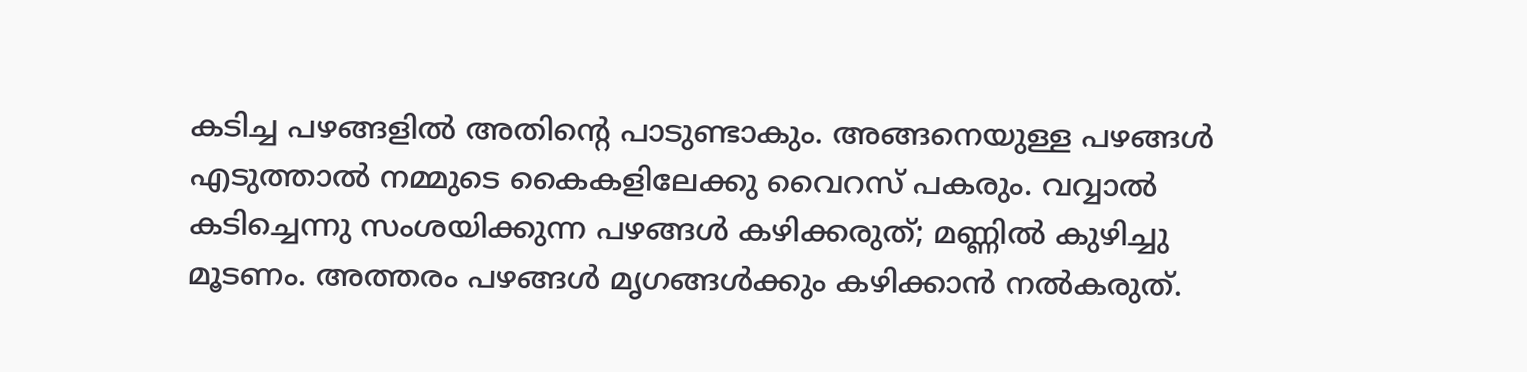കടിച്ച പഴങ്ങളിൽ അതിന്റെ പാടുണ്ടാകും. അങ്ങനെയുള്ള പഴങ്ങൾ എടുത്താൽ നമ്മുടെ കൈകളിലേക്കു വൈറസ് പകരും. വവ്വാൽ കടിച്ചെന്നു സംശയിക്കുന്ന പഴങ്ങൾ കഴിക്കരുത്; മണ്ണിൽ കുഴിച്ചു മൂടണം. അത്തരം പഴങ്ങൾ മൃഗങ്ങൾക്കും കഴിക്കാൻ നൽകരുത്.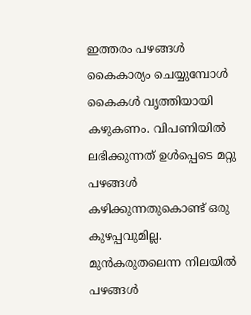ഇത്തരം പഴങ്ങൾ കൈകാര്യം ചെയ്യുമ്പോൾ കൈകൾ വൃത്തിയായി കഴുകണം. വിപണിയിൽ ലഭിക്കുന്നത് ഉൾപ്പെടെ മറ്റു പഴങ്ങൾ കഴിക്കുന്നതുകൊണ്ട് ഒരു കുഴപ്പവുമില്ല. മുൻകരുതലെന്ന നിലയിൽ പഴങ്ങൾ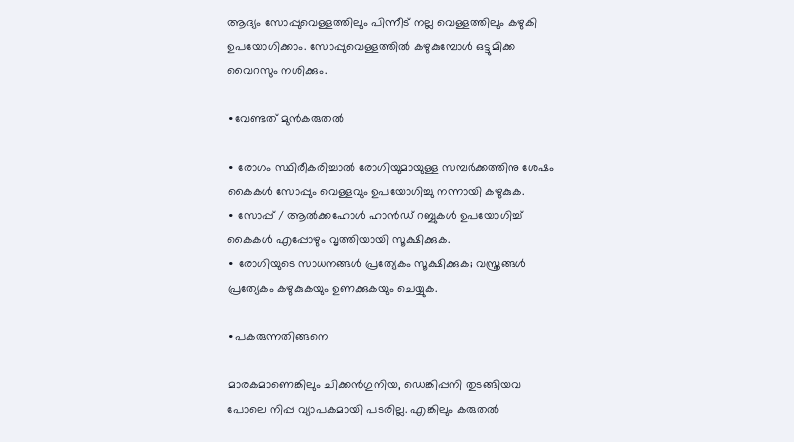ആദ്യം സോപ്പുവെള്ളത്തിലും പിന്നീട് നല്ല വെള്ളത്തിലും കഴുകി ഉപയോഗിക്കാം. സോപ്പുവെള്ളത്തിൽ കഴുകുമ്പോൾ ഒട്ടുമിക്ക വൈറസും നശിക്കും.

∙വേണ്ടത് മുൻകരുതൽ

∙ രോഗം സ്ഥിരീകരിച്ചാൽ രോഗിയുമായുള്ള സമ്പർക്കത്തിനു ശേഷം കൈകൾ സോപ്പും വെള്ളവും ഉപയോഗിച്ചു നന്നായി കഴുകുക.
∙ സോപ്പ് / ആൽക്കഹോൾ ഹാൻഡ് റബ്ബുകൾ ഉപയോഗിച്ച് കൈകൾ എപ്പോഴും വൃത്തിയായി സൂക്ഷിക്കുക.
∙ രോഗിയുടെ സാധനങ്ങൾ പ്രത്യേകം സൂക്ഷിക്കുക; വസ്ത്രങ്ങൾ പ്രത്യേകം കഴുകുകയും ഉണക്കുകയും ചെയ്യുക.

∙പകരുന്നതിങ്ങനെ

മാരകമാണെങ്കിലും ചിക്കൻഗുനിയ, ഡെങ്കിപ്പനി തുടങ്ങിയവ പോലെ നിപ്പ വ്യാപകമായി പടരില്ല. എങ്കിലും കരുതൽ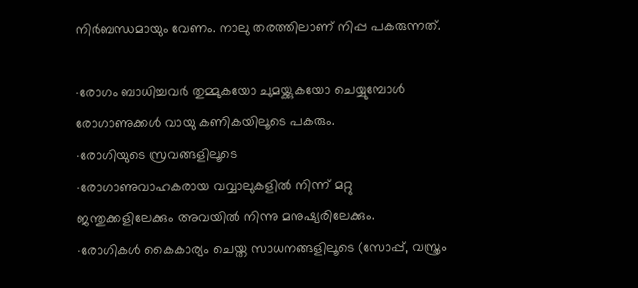നിർബന്ധമായും വേണം. നാലു തരത്തിലാണ് നിപ്പ പകരുന്നത്.

∙രോഗം ബാധിച്ചവർ തുമ്മുകയോ ചുമയ്ക്കുകയോ ചെയ്യുമ്പോൾ രോഗാണുക്കൾ വായു കണികയിലൂടെ പകരും.
∙രോഗിയുടെ സ്രവങ്ങളിലൂടെ
∙രോഗാണുവാഹകരായ വവ്വാലുകളിൽ നിന്ന് മറ്റു ജന്തുക്കളിലേക്കും അവയിൽ നിന്നു മനുഷ്യരിലേക്കും.
∙രോഗികൾ കൈകാര്യം ചെയ്ത സാധനങ്ങളിലൂടെ (സോപ്പ്, വസ്ത്രം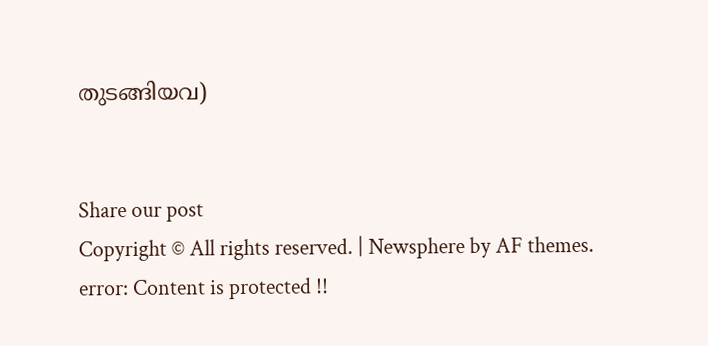തുടങ്ങിയവ)


Share our post
Copyright © All rights reserved. | Newsphere by AF themes.
error: Content is protected !!